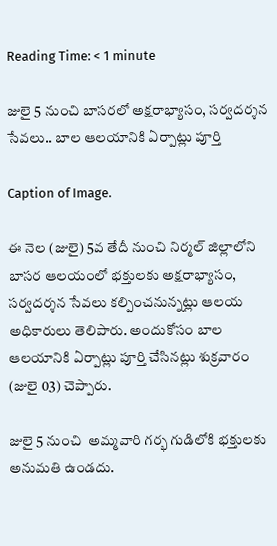Reading Time: < 1 minute

జులై 5 నుంచి బాసరలో అక్షరాభ్యాసం, సర్వదర్శన సేవలు.. బాల ఆలయానికి ఏర్పాట్లు పూర్తి

Caption of Image.

ఈ నెల (జులై) 5వ తేదీ నుంచి నిర్మల్ జిల్లాలోని బాసర ఆలయంలో భక్తులకు అక్షరాభ్యాసం, సర్వదర్శన సేవలు కల్పించనున్నట్లు ఆలయ అధికారులు తెలిపారు. అందుకోసం బాల ఆలయానికి ఏర్పాట్లు పూర్తి చేసినట్లు శుక్రవారం (జులై 03) చెప్పారు.

జులై 5 నుంచి  అమ్మవారి గర్భ గుడిలోకి భక్తులకు అనుమతి ఉండదు.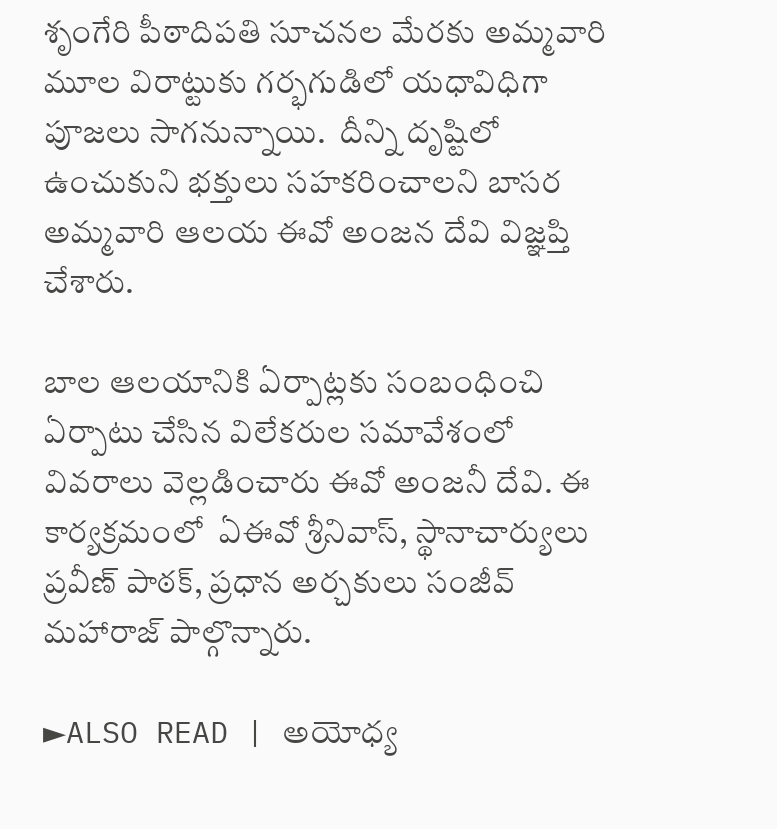శృంగేరి పీఠాదిపతి సూచనల మేరకు అమ్మవారి మూల విరాట్టుకు గర్భగుడిలో యధావిధిగా పూజలు సాగనున్నాయి.  దీన్ని దృష్టిలో ఉంచుకుని భక్తులు సహకరించాలని బాసర అమ్మవారి ఆలయ ఈవో అంజన దేవి విజ్ఞప్తి చేశారు.

బాల ఆలయానికి ఏర్పాట్లకు సంబంధించి ఏర్పాటు చేసిన విలేకరుల సమావేశంలో వివరాలు వెల్లడించారు ఈవో అంజనీ దేవి. ఈ కార్యక్రమంలో  ఏఈవో శ్రీనివాస్, స్థానాచార్యులు ప్రవీణ్ పాఠక్, ప్రధాన అర్చకులు సంజీవ్ మహారాజ్ పాల్గొన్నారు.

►ALSO READ | అయోధ్య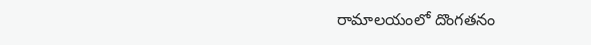రామాలయంలో దొంగతనం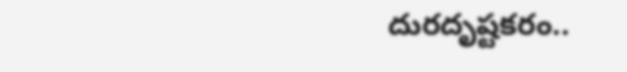దురదృష్టకరం..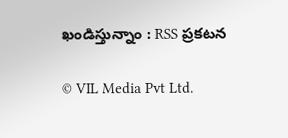ఖండిస్తున్నాం : RSS ప్రకటన

© VIL Media Pvt Ltd.